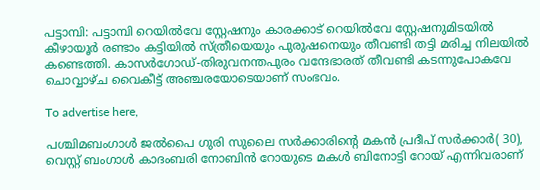പട്ടാമ്പി: പട്ടാമ്പി റെയില്‍വേ സ്റ്റേഷനും കാരക്കാട് റെയില്‍വേ സ്റ്റേഷനുമിടയില്‍ കീഴായൂർ രണ്ടാം കട്ടിയിൽ സ്ത്രീയെയും പുരുഷനെയും തീവണ്ടി തട്ടി മരിച്ച നിലയില്‍ കണ്ടെത്തി. കാസര്‍ഗോഡ്-തിരുവനന്തപുരം വന്ദേഭാരത് തീവണ്ടി കടന്നുപോകവേ ചൊവ്വാഴ്ച വൈകീട്ട് അഞ്ചരയോടെയാണ് സംഭവം.

To advertise here,

പശ്ചിമബംഗാൾ ജൽപൈ ഗുരി സുലൈ സർക്കാരിൻ്റെ മകൻ പ്രദീപ് സർക്കാർ( 30), വെസ്റ്റ് ബംഗാൾ കാദംബരി നോബിൻ റോയുടെ മകൾ ബിനോട്ടി റോയ് എന്നിവരാണ്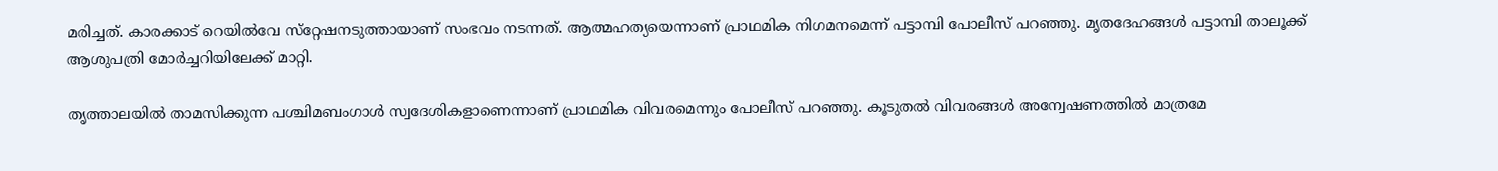മരിച്ചത്. കാരക്കാട് റെയില്‍വേ സ്‌റ്റേഷനടുത്തായാണ് സംഭവം നടന്നത്. ആത്മഹത്യയെന്നാണ് പ്രാഥമിക നിഗമനമെന്ന് പട്ടാമ്പി പോലീസ് പറഞ്ഞു. മൃതദേഹങ്ങള്‍ പട്ടാമ്പി താലൂക്ക് ആശുപത്രി മോര്‍ച്ചറിയിലേക്ക് മാറ്റി.

തൃത്താലയില്‍ താമസിക്കുന്ന പശ്ചിമബംഗാള്‍ സ്വദേശികളാണെന്നാണ് പ്രാഥമിക വിവരമെന്നും പോലീസ് പറഞ്ഞു. കൂടുതൽ വിവരങ്ങൾ അന്വേഷണത്തിൽ മാത്രമേ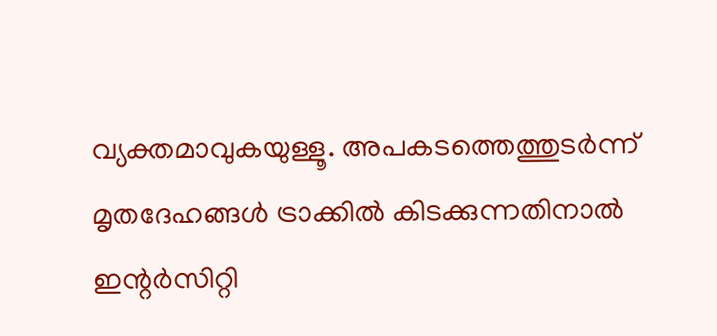വ്യക്തമാവുകയുള്ളൂ. അപകടത്തെത്തുടര്‍ന്ന് മൃതദേഹങ്ങള്‍ ട്രാക്കില്‍ കിടക്കുന്നതിനാല്‍ ഇന്റര്‍സിറ്റി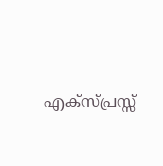എക്‌സ്പ്രസ്സ്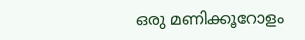ഒരു മണിക്കൂറോളം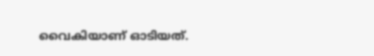വൈകിയാണ് ഓടിയത്.